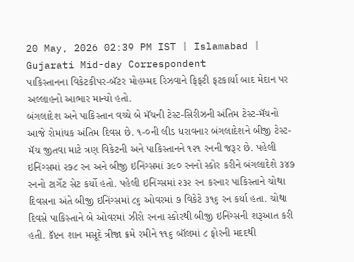20 May, 2026 02:39 PM IST | Islamabad | Gujarati Mid-day Correspondent
પાકિસ્તાનના વિકેટકીપર-બૅટર મોહમ્મદ રિઝવાને ફિફટી ફટકાર્યા બાદ મેદાન પર અલ્લાહનો આભાર માન્યો હતો.
બંગલાદેશ અને પાકિસ્તાન વચ્ચે બે મૅચની ટેસ્ટ-સિરીઝની અંતિમ ટેસ્ટ-મૅચનો આજે રોમાંચક અંતિમ દિવસ છે. ૧-૦ની લીડ ધરાવનાર બંગલાદેશને બીજી ટેસ્ટ-મૅચ જીતવા માટે ત્રણ વિકેટની અને પાકિસ્તાનને ૧૨૧ રનની જરૂર છે. પહેલી ઇનિંગ્સમાં ૨૭૮ રન અને બીજી ઇનિંગ્સમાં ૩૯૦ રનનો સ્કોર કરીને બંગલાદેશે ૩૪૭ રનનો ટાર્ગેટ સેટ કર્યો હતો. પહેલી ઇનિંગ્સમાં ૨૩૨ રન કરનાર પાકિસ્તાને ચોથા દિવસના અંતે બીજી ઇનિંગ્સમાં ૮૬ ઓવરમાં ૭ વિકેટે ૩૧૬ રન કર્યા હતા. ચોથા દિવસે પાકિસ્તાને બે ઓવરમાં ઝીરો રનના સ્કોરથી બીજી ઇનિંગ્સની શરૂઆત કરી હતી. કૅપ્ટન શાન મસૂદે ત્રીજા ક્રમે રમીને ૧૧૬ બૉલમાં ૮ ફોરની મદદથી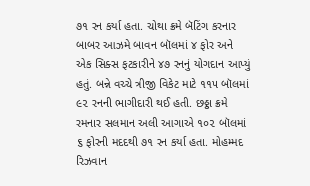૭૧ રન કર્યા હતા. ચોથા ક્રમે બૅટિંગ કરનાર બાબર આઝમે બાવન બૉલમાં ૪ ફોર અને એક સિક્સ ફટકારીને ૪૭ રનનું યોગદાન આપ્યું હતું. બન્ને વચ્ચે ત્રીજી વિકેટ માટે ૧૧૫ બૉલમાં ૯૨ રનની ભાગીદારી થઈ હતી. છઠ્ઠા ક્રમે રમનાર સલમાન અલી આગાએ ૧૦૨ બૉલમાં ૬ ફોરની મદદથી ૭૧ રન કર્યા હતા. મોહમ્મદ રિઝવાન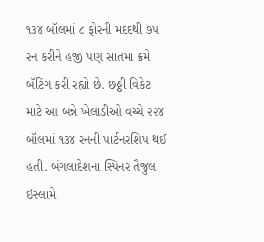૧૩૪ બૉલમાં ૮ ફોરની મદદથી ૭૫ રન કરીને હજી પણ સાતમા ક્રમે બૅટિંગ કરી રહ્યો છે. છઠ્ઠી વિકેટ માટે આ બન્ને ખેલાડીઓ વચ્ચે ૨૨૪ બૉલમાં ૧૩૪ રનની પાર્ટનરશિપ થઈ હતી. બંગલાદેશના સ્પિનર તૈજુલ ઇસ્લામે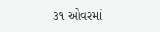૩૧ ઓવરમાં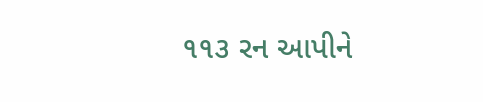૧૧૩ રન આપીને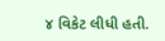૪ વિકેટ લીધી હતી.